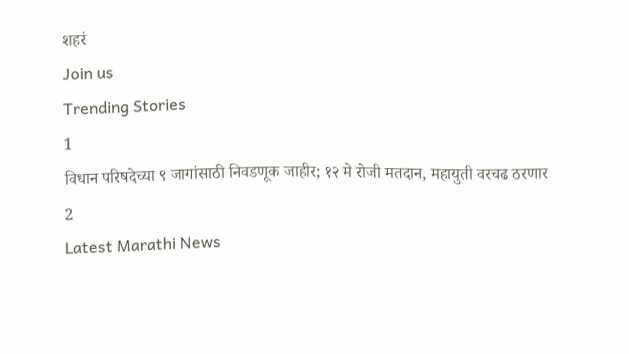शहरं
Join us
Trending Stories
1
विधान परिषदेच्या ९ जागांसाठी निवडणूक जाहीर; १२ मे रोजी मतदान, महायुती वरचढ ठरणार
2
Latest Marathi News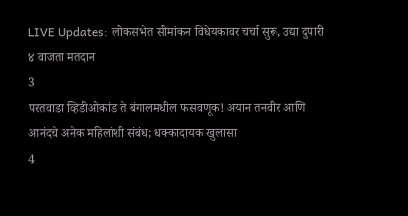LIVE Updates: लोकसभेत सीमांकन विधेयकावर चर्चा सुरू, उद्या दुपारी ४ वाजता मतदान
3
परतवाडा व्हिडीओकांड ते बंगालमधील फसवणूक! अयान तनवीर आणि आनंदचे अनेक महिलांशी संबंध; धक्कादायक खुलासा
4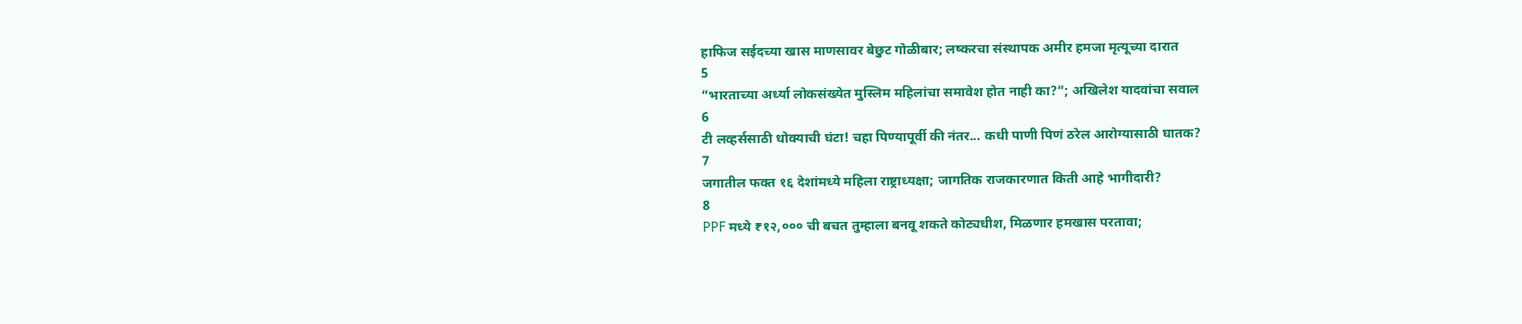हाफिज सईदच्या खास माणसावर बेछुट गोळीबार; लष्करचा संस्थापक अमीर हमजा मृत्यूच्या दारात
5
“भारताच्या अर्ध्या लोकसंख्येत मुस्लिम महिलांचा समावेश होत नाही का?”; अखिलेश यादवांचा सवाल
6
टी लव्हर्ससाठी धोक्याची घंटा! चहा पिण्यापूर्वी की नंतर... कधी पाणी पिणं ठरेल आरोग्यासाठी घातक?
7
जगातील फक्त १६ देशांमध्ये महिला राष्ट्राध्यक्षा; जागतिक राजकारणात किती आहे भागीदारी?
8
PPF मध्ये ₹१२,००० ची बचत तुम्हाला बनवू शकते कोट्यधीश, मिळणार हमखास परतावा;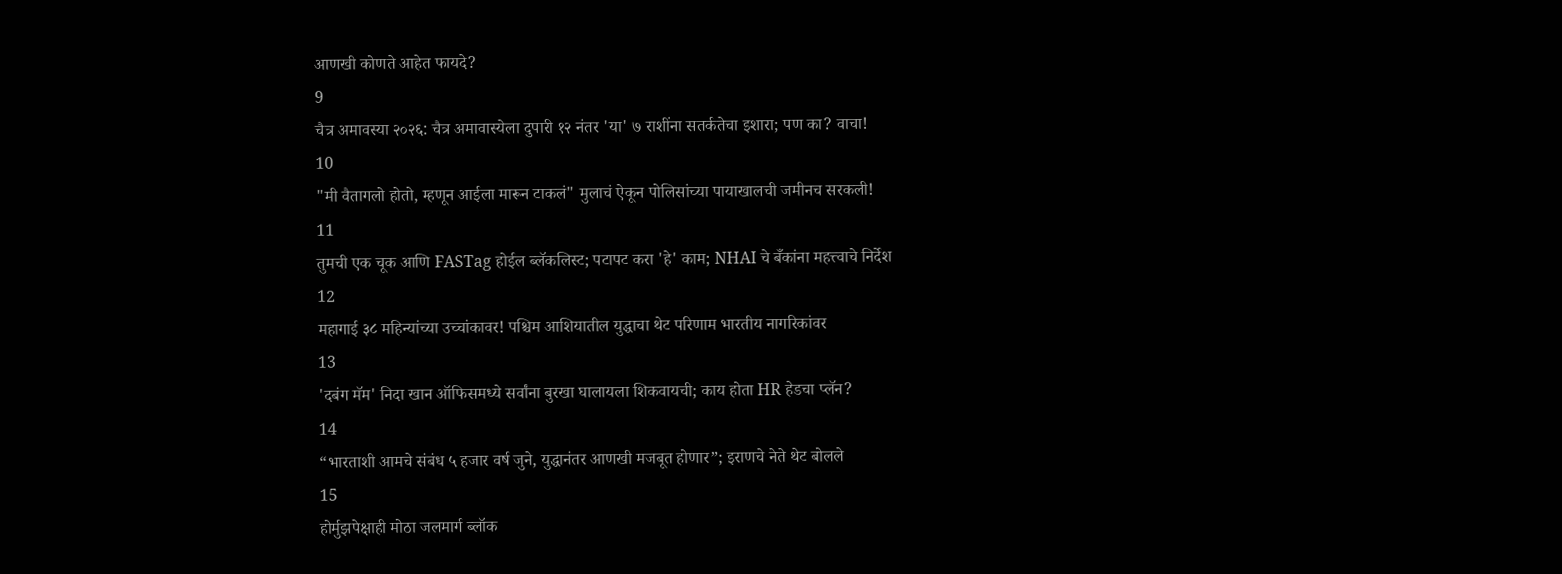आणखी कोणते आहेत फायदे?
9
चैत्र अमावस्या २०२६: चैत्र अमावास्येला दुपारी १२ नंतर 'या' ७ राशींना सतर्कतेचा इशारा; पण का? वाचा!
10
"मी वैतागलो होतो, म्हणून आईला मारून टाकलं" मुलाचं ऐकून पोलिसांच्या पायाखालची जमीनच सरकली!
11
तुमची एक चूक आणि FASTag होईल ब्लॅकलिस्ट; पटापट करा 'हे' काम; NHAI चे बँकांना महत्त्वाचे निर्देश
12
महागाई ३८ महिन्यांच्या उच्चांकावर! पश्चिम आशियातील युद्धाचा थेट परिणाम भारतीय नागरिकांवर
13
'दबंग मॅम' निदा खान ऑफिसमध्ये सर्वांना बुरखा घालायला शिकवायची; काय होता HR हेडचा प्लॅन?
14
“भारताशी आमचे संबंध ५ हजार वर्ष जुने, युद्धानंतर आणखी मजबूत होणार”; इराणचे नेते थेट बोलले
15
होर्मुझपेक्षाही मोठा जलमार्ग ब्लॉक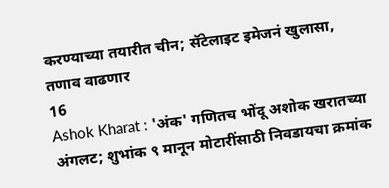करण्याच्या तयारीत चीन; सॅटेलाइट इमेजनं खुलासा, तणाव वाढणार
16
Ashok Kharat : 'अंक' गणितच भोंदू अशोक खरातच्या अंगलट; शुभांक ९ मानून मोटारींसाठी निवडायचा क्रमांक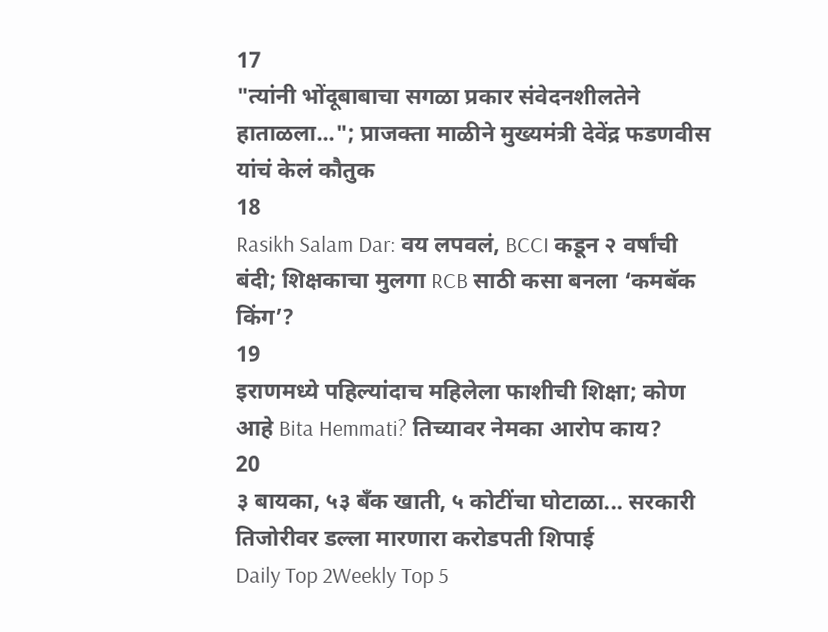17
"त्यांनी भोंदूबाबाचा सगळा प्रकार संवेदनशीलतेने हाताळला..."; प्राजक्ता माळीने मुख्यमंत्री देवेंद्र फडणवीस यांचं केलं कौतुक
18
Rasikh Salam Dar: वय लपवलं, BCCI कडून २ वर्षांची बंदी; शिक्षकाचा मुलगा RCB साठी कसा बनला ‘कमबॅक किंग’?
19
इराणमध्ये पहिल्यांदाच महिलेला फाशीची शिक्षा; कोण आहे Bita Hemmati? तिच्यावर नेमका आरोप काय?
20
३ बायका, ५३ बँक खाती, ५ कोटींचा घोटाळा... सरकारी तिजोरीवर डल्ला मारणारा करोडपती शिपाई
Daily Top 2Weekly Top 5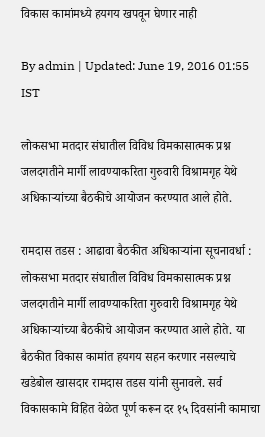विकास कामांमध्ये हयगय खपवून घेणार नाही

By admin | Updated: June 19, 2016 01:55 IST

लोकसभा मतदार संघातील विविध विमकासात्मक प्रश्न जलदगतीने मार्गी लावण्याकरिता गुरुवारी विश्रामगृह येथे अधिकाऱ्यांच्या बैठकीचे आयोजन करण्यात आले होते.

रामदास तडस : आढावा बैठकीत अधिकाऱ्यांना सूचनावर्धा : लोकसभा मतदार संघातील विविध विमकासात्मक प्रश्न जलदगतीने मार्गी लावण्याकरिता गुरुवारी विश्रामगृह येथे अधिकाऱ्यांच्या बैठकीचे आयोजन करण्यात आले होते. या बैठकीत विकास कामांत हयगय सहन करणार नसल्याचे खडेबोल खासदार रामदास तडस यांनी सुनावले. सर्व विकासकामे विहित वेळेत पूर्ण करून दर १५ दिवसांनी कामाचा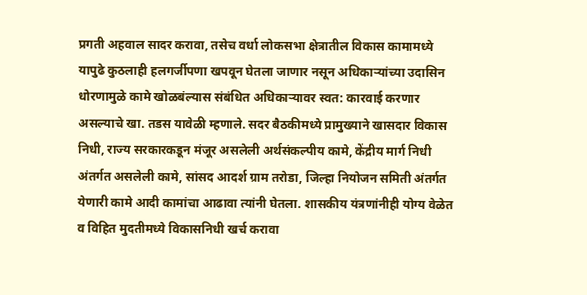प्रगती अहवाल सादर करावा, तसेच वर्धा लोकसभा क्षेत्रातील विकास कामामध्ये यापुढे कुठलाही हलगर्जीपणा खपवून घेतला जाणार नसून अधिकाऱ्यांच्या उदासिन धोरणामुळे कामे खोळबंल्यास संबंधित अधिकाऱ्यावर स्वत: कारवाई करणार असल्याचे खा. तडस यावेळी म्हणाले. सदर बैठकीमध्ये प्रामुख्याने खासदार विकास निधी, राज्य सरकारकडून मंजूर असलेली अर्थसंकल्पीय कामे, केंद्रीय मार्ग निधी अंतर्गत असलेली कामे, सांसद आदर्श ग्राम तरोडा, जिल्हा नियोजन समिती अंतर्गत येणारी कामे आदी कामांचा आढावा त्यांनी घेतला. शासकीय यंत्रणांनीही योग्य वेळेत व विहित मुदतीमध्ये विकासनिधी खर्च करावा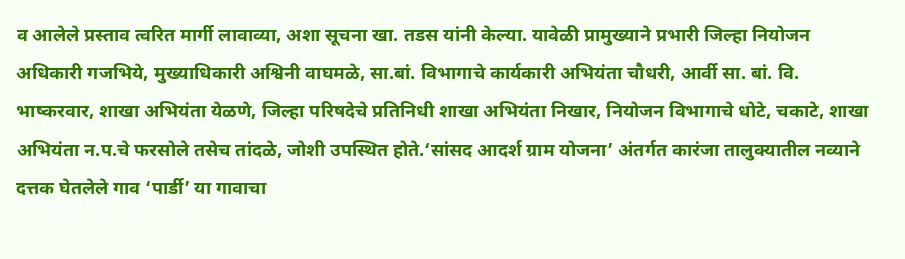व आलेले प्रस्ताव त्वरित मार्गी लावाव्या, अशा सूचना खा. तडस यांनी केल्या. यावेळी प्रामुख्याने प्रभारी जिल्हा नियोजन अधिकारी गजभिये, मुख्याधिकारी अश्विनी वाघमळे, सा.बां. विभागाचे कार्यकारी अभियंता चौधरी, आर्वी सा. बां. वि. भाष्करवार, शाखा अभियंता येळणे, जिल्हा परिषदेचे प्रतिनिधी शाखा अभियंता निखार, नियोजन विभागाचे धोटे, चकाटे, शाखा अभियंता न.प.चे फरसोले तसेच तांदळे, जोशी उपस्थित होते.‘सांसद आदर्श ग्राम योजना’ अंतर्गत कारंजा तालुक्यातील नव्याने दत्तक घेतलेले गाव ‘पार्डी’ या गावाचा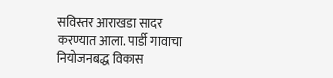सविस्तर आराखडा सादर करण्यात आला. पार्डी गावाचा नियोजनबद्ध विकास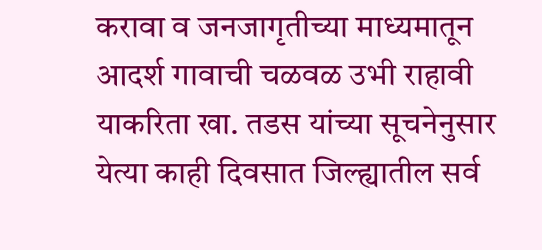करावा व जनजागृतीच्या माध्यमातून आदर्श गावाची चळवळ उभी राहावी याकरिता खा. तडस यांच्या सूचनेनुसार येत्या काही दिवसात जिल्ह्यातील सर्व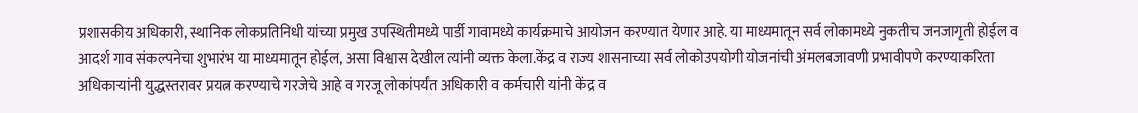प्रशासकीय अधिकारी, स्थानिक लोकप्रतिनिधी यांच्या प्रमुख उपस्थितीमध्ये पार्डी गावामध्ये कार्यक्रमाचे आयोजन करण्यात येणार आहे. या माध्यमातून सर्व लोकामध्ये नुकतीच जनजागृती होईल व आदर्श गाव संकल्पनेचा शुभारंभ या माध्यमातून होईल, असा विश्वास देखील त्यांनी व्यक्त केला.केंद्र व राज्य शासनाच्या सर्व लोकोउपयोगी योजनांची अंमलबजावणी प्रभावीपणे करण्याकरिता अधिकाऱ्यांनी युद्धस्तरावर प्रयत्न करण्याचे गरजेचे आहे व गरजू लोकांपर्यंत अधिकारी व कर्मचारी यांनी केंद्र व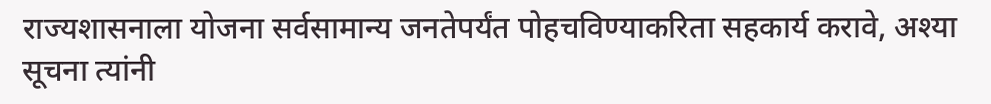राज्यशासनाला योजना सर्वसामान्य जनतेपर्यंत पोहचविण्याकरिता सहकार्य करावे, अश्या सूचना त्यांनी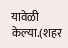यावेळी केल्या.(शहर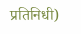प्रतिनिधी)